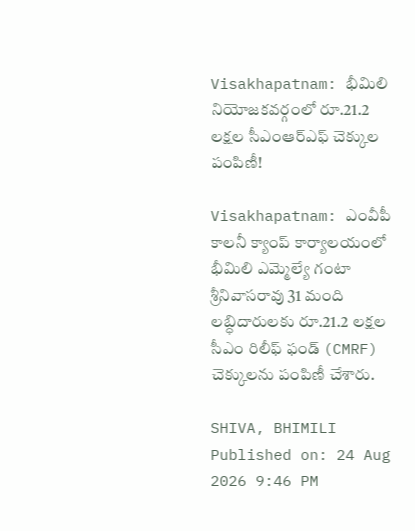Visakhapatnam: భీమిలి నియోజకవర్గంలో రూ.21.2 లక్షల సీఎంఆర్‌ఎఫ్ చెక్కుల పంపిణీ!

Visakhapatnam: ఎంవీపీ కాలనీ క్యాంప్ కార్యాలయంలో భీమిలి ఎమ్మెల్యే గంటా శ్రీనివాసరావు 31 మంది లబ్ధిదారులకు రూ.21.2 లక్షల సీఎం రిలీఫ్ ఫండ్ (CMRF) చెక్కులను పంపిణీ చేశారు.

SHIVA, BHIMILI
Published on: 24 Aug 2026 9:46 PM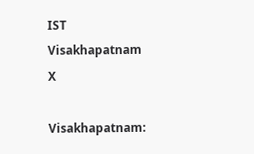IST
Visakhapatnam
X

Visakhapatnam: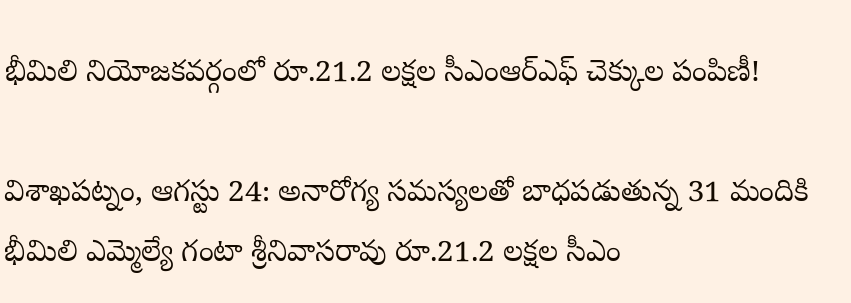భీమిలి నియోజకవర్గంలో రూ.21.2 లక్షల సీఎంఆర్‌ఎఫ్ చెక్కుల పంపిణీ!

విశాఖపట్నం, ఆగస్టు 24: అనారోగ్య సమస్యలతో బాధపడుతున్న 31 మందికి భీమిలి ఎమ్మెల్యే గంటా శ్రీనివాసరావు రూ.21.2 లక్షల సీఎం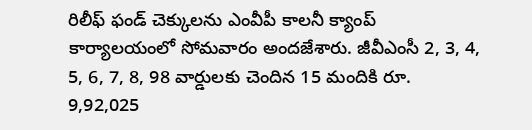రిలీఫ్ ఫండ్ చెక్కులను ఎంవీపీ కాలనీ క్యాంప్ కార్యాలయంలో సోమవారం అందజేశారు. జీవీఎంసీ 2, 3, 4, 5, 6, 7, 8, 98 వార్డులకు చెందిన 15 మందికి రూ. 9,92,025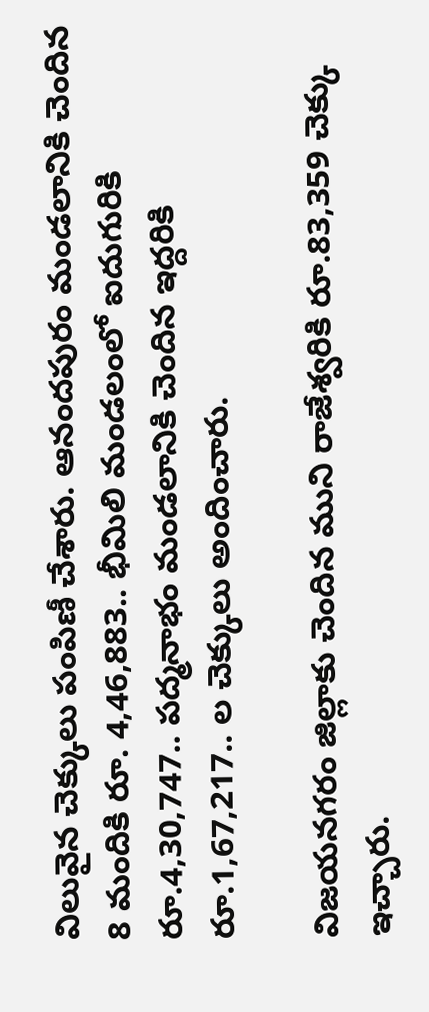విలువైన చెక్కులు పంపిణీ చేశారు. ఆనందపురం మండలానికి చెందిన 8 మందికి రూ. 4,46,883.. భీమిలి మండలంలో ఐదుగురికి రూ.4,30,747.. పద్మనాభం మండలానికి చెందిన ఇద్దరికి రూ.1,67,217.. ల చెక్కులు అందించారు.

విజయనగరం జిల్లాకు చెందిన ముని రాజేశ్వరికి రూ.83,359 చెక్కు ఇచ్చారు.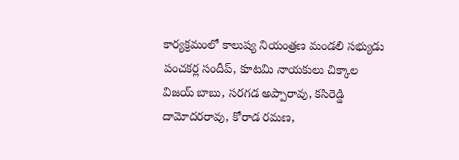కార్యక్రమంలో కాలుష్య నియంత్రణ మండలి సభ్యుడు పంచకర్ల సందీప్, కూటమి నాయకులు చిక్కాల విజయ్ బాబు, సరగడ అప్పారావు, కసిరెడ్డి దామోదరరావు, కోరాడ రమణ,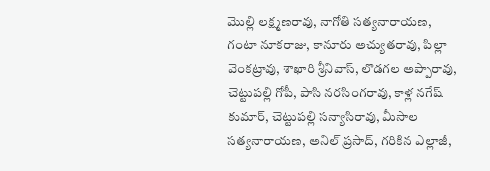మొల్లి లక్ష్మణరావు, నాగోతి సత్యనారాయణ, గంటా నూకరాజు, కానూరు అచ్యుతరావు, పిల్లా వెంకట్రావు, శాఖారి శ్రీనివాస్, లొడగల అప్పారావు, చెట్టుపల్లి గోపీ, పాసి నరసింగరావు, కాళ్ల నగేష్ కుమార్, చెట్టుపల్లి సన్యాసిరావు, మీసాల సత్యనారాయణ, అనిల్ ప్రసాద్, గరికిన ఎల్లాజీ,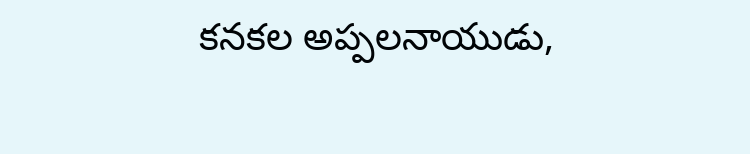కనకల అప్పలనాయుడు,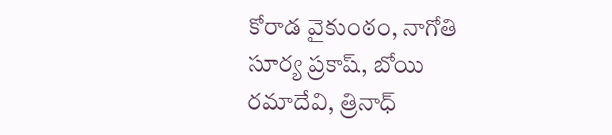కోరాడ వైకుంఠం, నాగోతి సూర్య ప్రకాష్, బోయి రమాదేవి, త్రినాధ్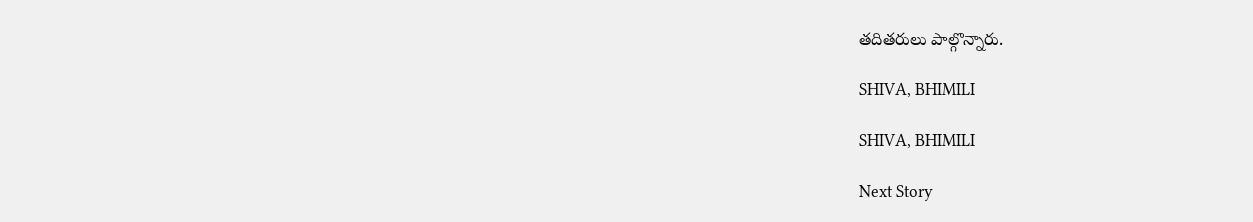తదితరులు పాల్గొన్నారు.

SHIVA, BHIMILI

SHIVA, BHIMILI

Next Story